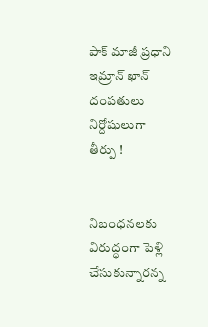పాక్‌ మాజీ ప్రధాని ఇమ్రాన్‌ ఖాన్‌ దంపతులు నిర్దోషులుగా తీర్పు !


నిబంధనలకు విరుద్ధంగా పెళ్లి చేసుకున్నారన్న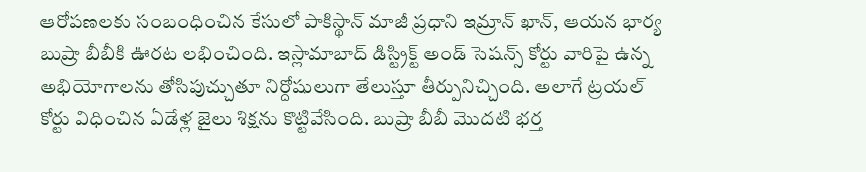ఆరోపణలకు సంబంధించిన కేసులో పాకిస్థాన్‌ మాజీ ప్రధాని ఇమ్రాన్‌ ఖాన్‌, ఆయన భార్య బుష్రా బీబీకి ఊరట లభించింది. ఇస్లామాబాద్‌ డిస్ట్రిక్ట్‌ అండ్‌ సెషన్స్ కోర్టు వారిపై ఉన్న అభియోగాలను తోసిపుచ్చుతూ నిర్దోషులుగా తేలుస్తూ తీర్పునిచ్చింది. అలాగే ట్రయల్ కోర్టు విధించిన ఏడేళ్ల జైలు శిక్షను కొట్టివేసింది. బుష్రా బీబీ మొదటి భర్త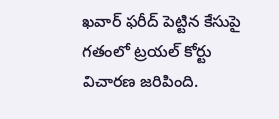ఖవార్‌ ఫరీద్‌ పెట్టిన కేసుపై గతంలో ట్రయల్‌ కోర్టు విచారణ జరిపింది.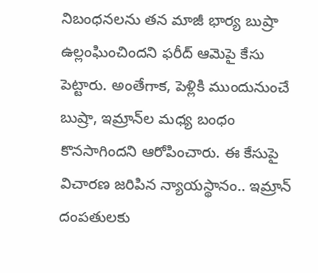నిబంధనలను తన మాజీ భార్య బుష్రా ఉల్లంఘించిందని ఫరీద్‌ ఆమెపై కేసు పెట్టారు. అంతేగాక, పెళ్లికి ముందునుంచే బుష్రా, ఇమ్రాన్‌ల మధ్య బంధం కొనసాగిందని ఆరోపించారు. ఈ కేసుపై విచారణ జరిపిన న్యాయస్థానం.. ఇమ్రాన్‌ దంపతులకు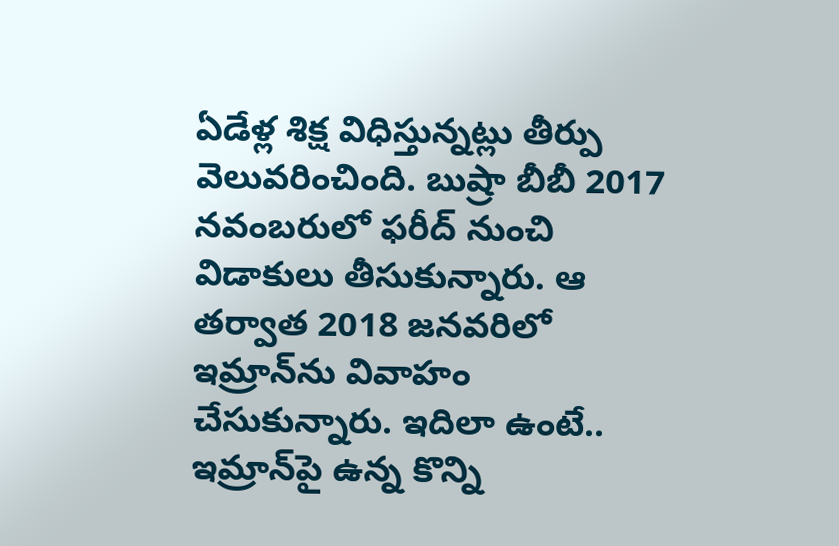ఏడేళ్ల శిక్ష విధిస్తున్నట్లు తీర్పు వెలువరించింది. బుష్రా బీబీ 2017 నవంబరులో ఫరీద్‌ నుంచి విడాకులు తీసుకున్నారు. ఆ తర్వాత 2018 జనవరిలో ఇమ్రాన్‌ను వివాహం చేసుకున్నారు. ఇదిలా ఉంటే.. ఇమ్రాన్‌పై ఉన్న కొన్ని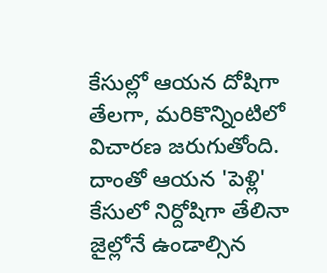కేసుల్లో ఆయన దోషిగా తేలగా, మరికొన్నింటిలో విచారణ జరుగుతోంది. దాంతో ఆయన 'పెళ్లి' కేసులో నిర్దోషిగా తేలినా జైల్లోనే ఉండాల్సిన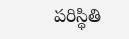పరిస్థితి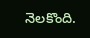నెలకొంది.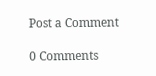Post a Comment

0 Comments